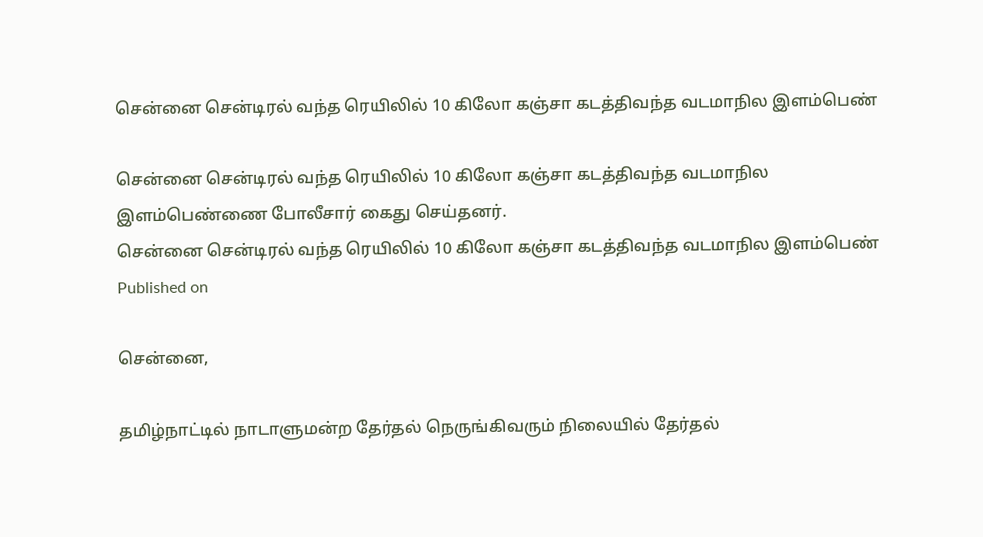சென்னை சென்டிரல் வந்த ரெயிலில் 10 கிலோ கஞ்சா கடத்திவந்த வடமாநில இளம்பெண்

சென்னை சென்டிரல் வந்த ரெயிலில் 10 கிலோ கஞ்சா கடத்திவந்த வடமாநில இளம்பெண்ணை போலீசார் கைது செய்தனர்.
சென்னை சென்டிரல் வந்த ரெயிலில் 10 கிலோ கஞ்சா கடத்திவந்த வடமாநில இளம்பெண்
Published on

சென்னை,

தமிழ்நாட்டில் நாடாளுமன்ற தேர்தல் நெருங்கிவரும் நிலையில் தேர்தல்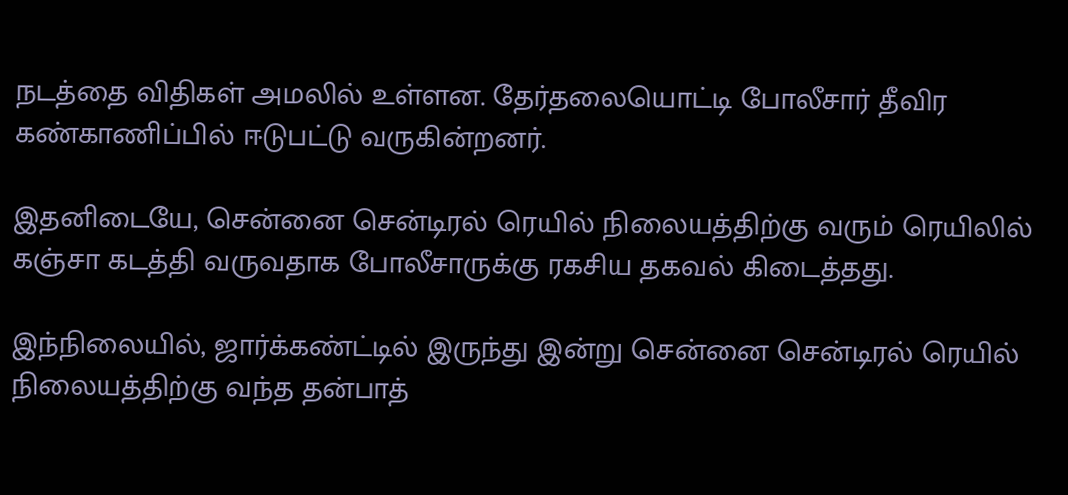நடத்தை விதிகள் அமலில் உள்ளன. தேர்தலையொட்டி போலீசார் தீவிர கண்காணிப்பில் ஈடுபட்டு வருகின்றனர்.

இதனிடையே, சென்னை சென்டிரல் ரெயில் நிலையத்திற்கு வரும் ரெயிலில் கஞ்சா கடத்தி வருவதாக போலீசாருக்கு ரகசிய தகவல் கிடைத்தது.

இந்நிலையில், ஜார்க்கண்ட்டில் இருந்து இன்று சென்னை சென்டிரல் ரெயில் நிலையத்திற்கு வந்த தன்பாத்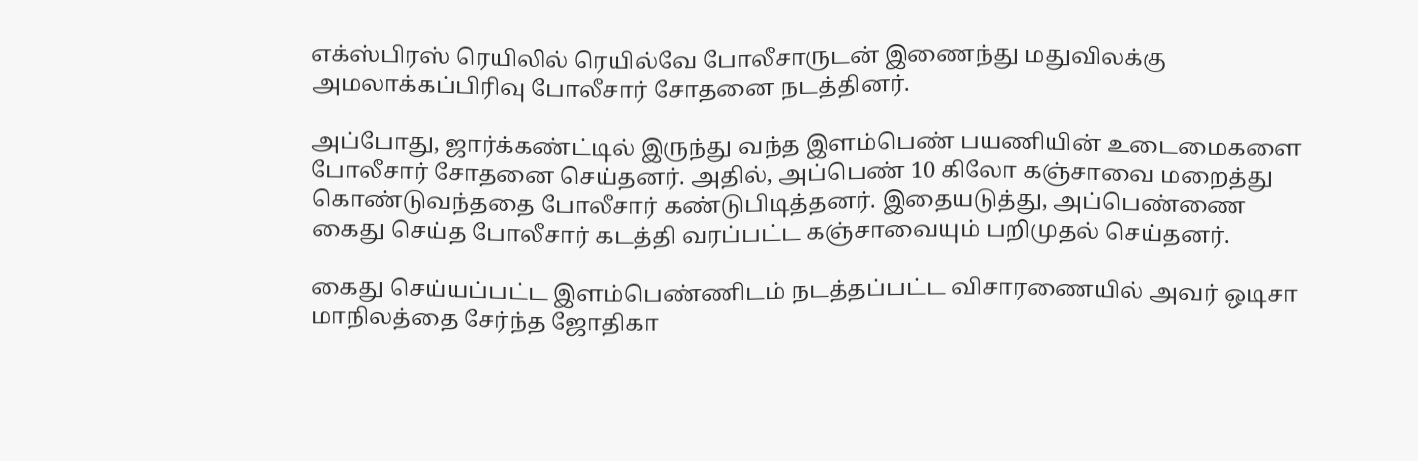எக்ஸ்பிரஸ் ரெயிலில் ரெயில்வே போலீசாருடன் இணைந்து மதுவிலக்கு அமலாக்கப்பிரிவு போலீசார் சோதனை நடத்தினர்.

அப்போது, ஜார்க்கண்ட்டில் இருந்து வந்த இளம்பெண் பயணியின் உடைமைகளை போலீசார் சோதனை செய்தனர். அதில், அப்பெண் 10 கிலோ கஞ்சாவை மறைத்து கொண்டுவந்ததை போலீசார் கண்டுபிடித்தனர். இதையடுத்து, அப்பெண்ணை கைது செய்த போலீசார் கடத்தி வரப்பட்ட கஞ்சாவையும் பறிமுதல் செய்தனர்.

கைது செய்யப்பட்ட இளம்பெண்ணிடம் நடத்தப்பட்ட விசாரணையில் அவர் ஒடிசா மாநிலத்தை சேர்ந்த ஜோதிகா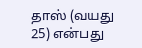தாஸ் (வயது 25) என்பது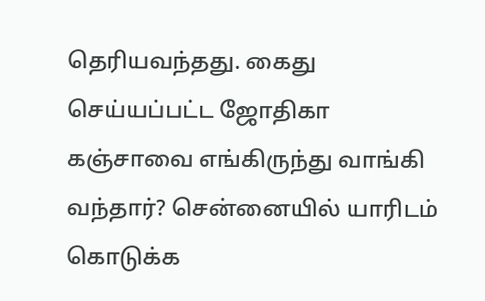தெரியவந்தது. கைது செய்யப்பட்ட ஜோதிகா கஞ்சாவை எங்கிருந்து வாங்கி வந்தார்? சென்னையில் யாரிடம் கொடுக்க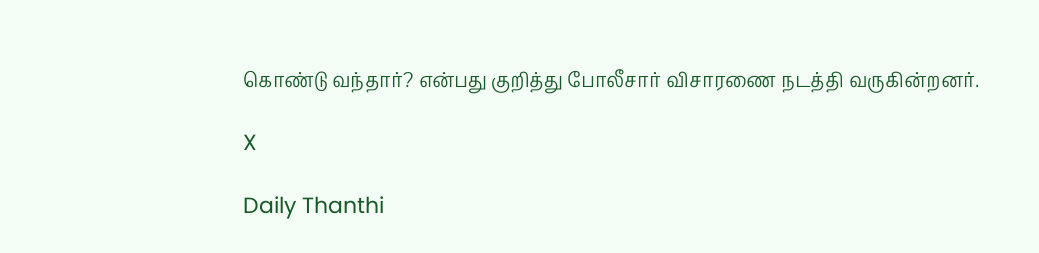கொண்டு வந்தார்? என்பது குறித்து போலீசார் விசாரணை நடத்தி வருகின்றனர்.

X

Daily Thanthi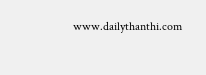www.dailythanthi.com